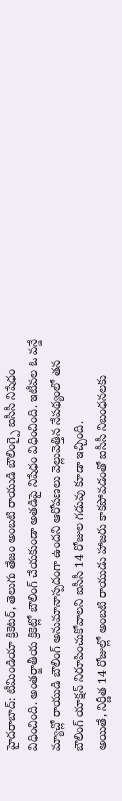హైదరాబాద్: టీమిండియా క్రికెటర్, తెలుగు తేజం అంబటి రాయుడి బౌలింగ్పై ఐసీసీ నిషేధం విధించింది. అంతర్జాతీయ క్రికెట్లో బౌలింగ్ చేయకుండా అతడిపై నిషేధం విధించింది. ఇటీవల ఓ వన్డే మ్యాచ్లో రాయుడి బౌలింగ్ అనుమానాస్పదంగా ఉందని ఆరోపణలు వెల్లువెత్తిన నేపథ్యంలో తన బౌలింగ్ యాక్షన్ నిరూపించుకోవాలని ఐసీసీ 14 రోజుల గడువు కూడా ఇచ్చింది.
అయితే, నిర్ణీత 14 రోజుల్లో అంబటి రాయుడు హాజరు కాకపోవడంతో ఐసీసీ నిబంధనలకు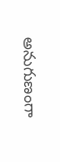అనుగుణంగా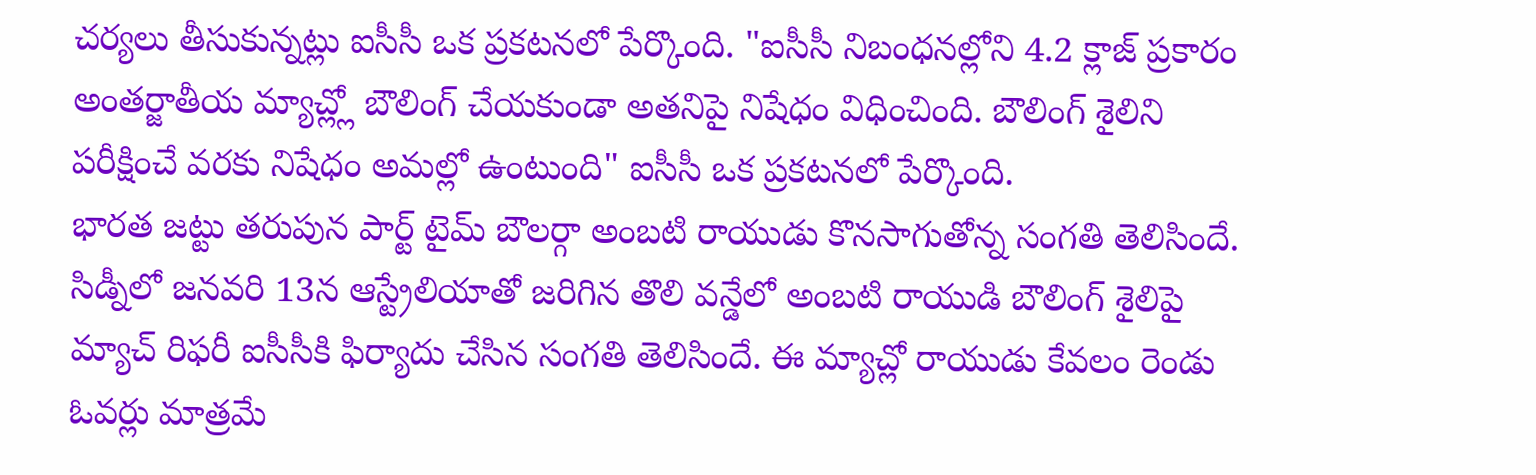చర్యలు తీసుకున్నట్లు ఐసీసీ ఒక ప్రకటనలో పేర్కొంది. "ఐసీసీ నిబంధనల్లోని 4.2 క్లాజ్ ప్రకారం అంతర్జాతీయ మ్యాచ్ల్లో బౌలింగ్ చేయకుండా అతనిపై నిషేధం విధించింది. బౌలింగ్ శైలిని పరీక్షించే వరకు నిషేధం అమల్లో ఉంటుంది" ఐసీసీ ఒక ప్రకటనలో పేర్కొంది.
భారత జట్టు తరుపున పార్ట్ టైమ్ బౌలర్గా అంబటి రాయుడు కొనసాగుతోన్న సంగతి తెలిసిందే. సిడ్నీలో జనవరి 13న ఆస్ట్రేలియాతో జరిగిన తొలి వన్డేలో అంబటి రాయుడి బౌలింగ్ శైలిపై మ్యాచ్ రిఫరీ ఐసీసీకి ఫిర్యాదు చేసిన సంగతి తెలిసిందే. ఈ మ్యాచ్లో రాయుడు కేవలం రెండు ఓవర్లు మాత్రమే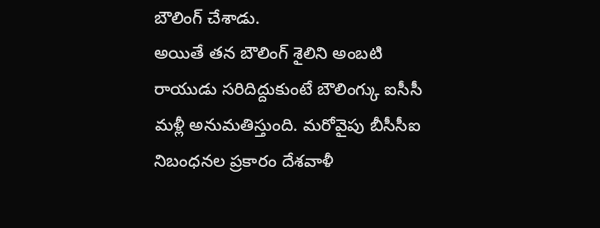బౌలింగ్ చేశాడు.
అయితే తన బౌలింగ్ శైలిని అంబటి రాయుడు సరిదిద్దుకుంటే బౌలింగ్కు ఐసీసీ మళ్లీ అనుమతిస్తుంది. మరోవైపు బీసీసీఐ నిబంధనల ప్రకారం దేశవాళీ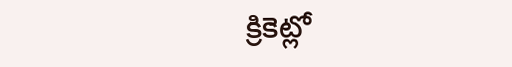క్రికెట్లో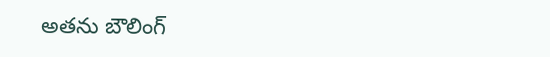అతను బౌలింగ్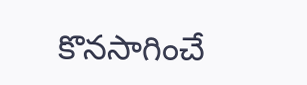కొనసాగించే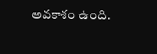అవకాశం ఉంది.